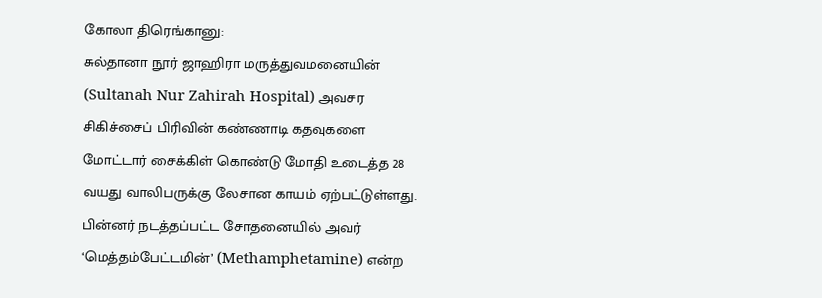கோலா திரெங்கானு:
சுல்தானா நூர் ஜாஹிரா மருத்துவமனையின் (Sultanah Nur Zahirah Hospital) அவசர சிகிச்சைப் பிரிவின் கண்ணாடி கதவுகளை மோட்டார் சைக்கிள் கொண்டு மோதி உடைத்த 28 வயது வாலிபருக்கு லேசான காயம் ஏற்பட்டுள்ளது. பின்னர் நடத்தப்பட்ட சோதனையில் அவர் ‘மெத்தம்பேட்டமின்’ (Methamphetamine) என்ற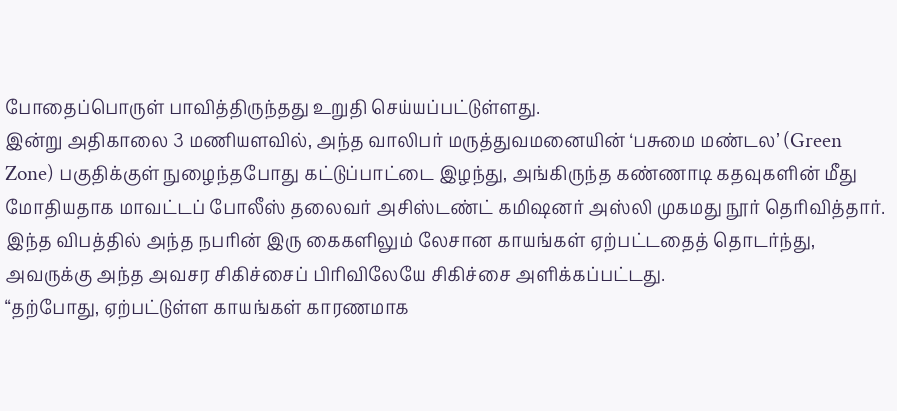போதைப்பொருள் பாவித்திருந்தது உறுதி செய்யப்பட்டுள்ளது.
இன்று அதிகாலை 3 மணியளவில், அந்த வாலிபர் மருத்துவமனையின் ‘பசுமை மண்டல’ (Green Zone) பகுதிக்குள் நுழைந்தபோது கட்டுப்பாட்டை இழந்து, அங்கிருந்த கண்ணாடி கதவுகளின் மீது மோதியதாக மாவட்டப் போலீஸ் தலைவர் அசிஸ்டண்ட் கமிஷனர் அஸ்லி முகமது நூர் தெரிவித்தார்.
இந்த விபத்தில் அந்த நபரின் இரு கைகளிலும் லேசான காயங்கள் ஏற்பட்டதைத் தொடர்ந்து, அவருக்கு அந்த அவசர சிகிச்சைப் பிரிவிலேயே சிகிச்சை அளிக்கப்பட்டது.
“தற்போது, ஏற்பட்டுள்ள காயங்கள் காரணமாக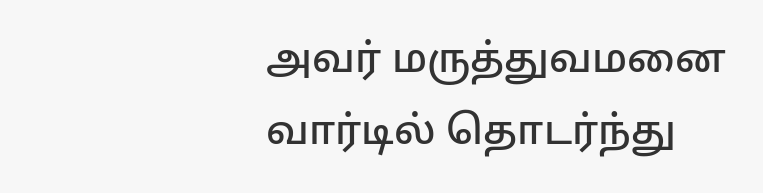அவர் மருத்துவமனை வார்டில் தொடர்ந்து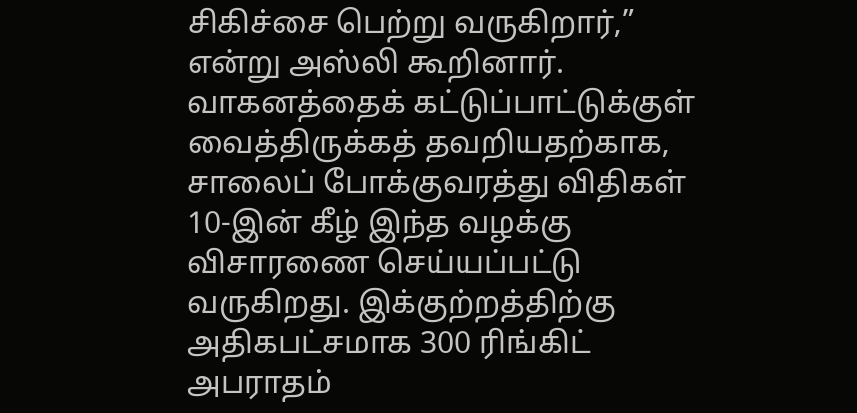சிகிச்சை பெற்று வருகிறார்,” என்று அஸ்லி கூறினார்.
வாகனத்தைக் கட்டுப்பாட்டுக்குள் வைத்திருக்கத் தவறியதற்காக, சாலைப் போக்குவரத்து விதிகள் 10-இன் கீழ் இந்த வழக்கு விசாரணை செய்யப்பட்டு வருகிறது. இக்குற்றத்திற்கு அதிகபட்சமாக 300 ரிங்கிட் அபராதம்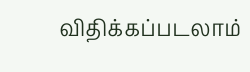விதிக்கப்படலாம்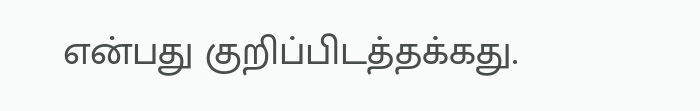என்பது குறிப்பிடத்தக்கது.